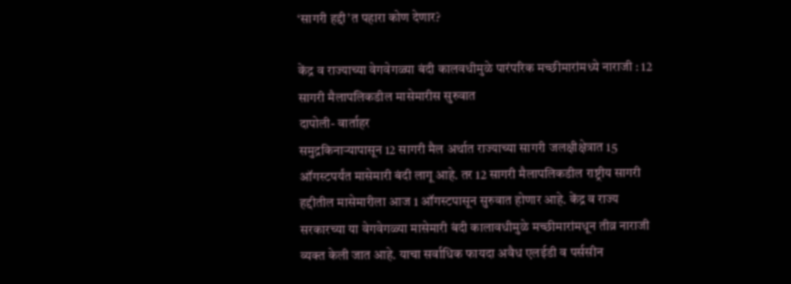‘सागरी हद्दी’त पहारा कोण देणार?

केंद्र व राज्याच्या वेगवेगळ्या बंदी कालवधीमुळे पारंपरिक मच्छीमारांमध्ये नाराजी : 12 सागरी मैलापलिकडील मासेमारीस सुरुवात
दापोली- वार्ताहर
समुद्रकिनाऱ्यापासून 12 सागरी मैल अर्थात राज्याच्या सागरी जलक्षीक्षेत्रात 15 ऑगस्टपर्यंत मासेमारी बंदी लागू आहे. तर 12 सागरी मैलापलिकडील राष्ट्रीय सागरी हद्दीतील मासेमारीला आज 1 ऑगस्टपासून सुरुवात होणार आहे. केंद्र व राज्य सरकारच्या या वेगवेगळ्या मासेमारी बंदी कालावधीमुळे मच्छीमारांमधून तीव्र नाराजी व्यक्त केली जात आहे. याचा सर्वाधिक फायदा अवैध एलईडी व पर्ससीन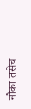नौका तसेच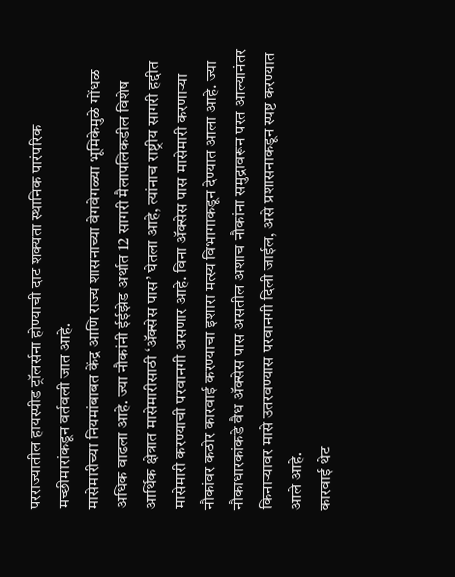परराज्यातील हायस्पीड ट्रॉलर्सना होण्याची दाट शक्यता स्थानिक पारंपरिक मच्छीमारांकडून वर्तवली जात आहे.
मासेमारीच्या नियमांबाबत केंद्र आणि राज्य शासनाच्या वेगवेगळ्या भूमिकेमुळे गोंधळ अधिक वाढला आहे. ज्या नौकांनी ईईझेड अर्थात 12 सागरी मैलापलिकडील विशेष आर्थिक क्षेत्रात मासेमारीसाठी ‘ॲक्सेस पास’ घेतला आहे, त्यांनाच राष्ट्रीय सागरी हद्दीत मासेमारी करण्याची परवानगी असणार आहे. विना ॲक्सेस पास मासेमारी करणाऱ्या नौकांवर कठोर कारवाई करण्याचा इशारा मत्स्य विभागाकडून देण्यात आला आहे. ज्या नौकाधारकांकडे वैध ॲक्सेस पास असतील अशाच नौकांना समुद्रावरून परत आल्यानंतर किनाऱ्यावर मासे उतरवण्यास परवानगी दिली जाईल, असे प्रशासनाकडून स्पष्ट करण्यात आले आहे.
कारवाई थेट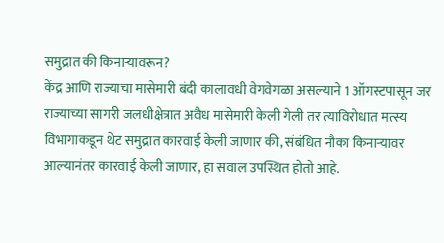समुद्रात की किनाऱ्यावरून?
केंद्र आणि राज्याचा मासेमारी बंदी कालावधी वेगवेगळा असल्याने 1 ऑगस्टपासून जर राज्याच्या सागरी जलधीक्षेत्रात अवैध मासेमारी केली गेली तर त्याविरोधात मत्स्य विभागाकडून थेट समुद्रात कारवाई केली जाणार की, संबंधित नौका किनाऱ्यावर आल्यानंतर कारवाई केली जाणार, हा सवाल उपस्थित होतो आहे.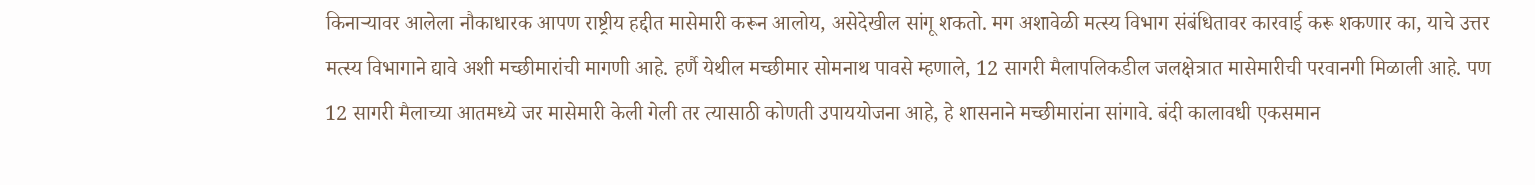किनाऱ्यावर आलेला नौकाधारक आपण राष्ट्रीय हद्दीत मासेमारी करून आलोय, असेदेखील सांगू शकतो. मग अशावेळी मत्स्य विभाग संबंधितावर कारवाई करू शकणार का, याचे उत्तर मत्स्य विभागाने द्यावे अशी मच्छीमारांची मागणी आहे. हर्णै येथील मच्छीमार सोमनाथ पावसे म्हणाले, 12 सागरी मैलापलिकडील जलक्षेत्रात मासेमारीची परवानगी मिळाली आहे. पण 12 सागरी मैलाच्या आतमध्ये जर मासेमारी केली गेली तर त्यासाठी कोणती उपाययोजना आहे, हे शासनाने मच्छीमारांना सांगावे. बंदी कालावधी एकसमान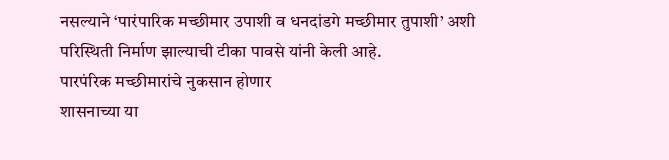नसल्याने ‘पारंपारिक मच्छीमार उपाशी व धनदांडगे मच्छीमार तुपाशी’ अशी परिस्थिती निर्माण झाल्याची टीका पावसे यांनी केली आहे.
पारपंरिक मच्छीमारांचे नुकसान होणार
शासनाच्या या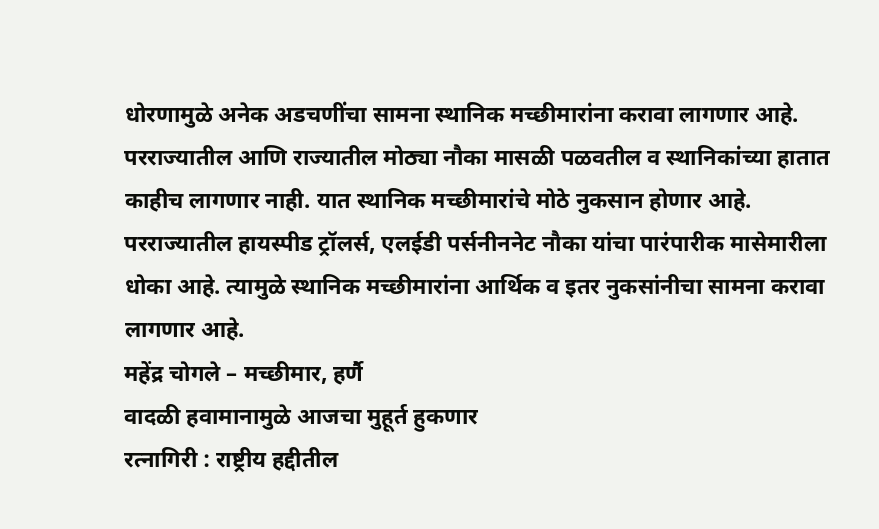धोरणामुळे अनेक अडचणींचा सामना स्थानिक मच्छीमारांना करावा लागणार आहे. परराज्यातील आणि राज्यातील मोठ्या नौका मासळी पळवतील व स्थानिकांच्या हातात काहीच लागणार नाही. यात स्थानिक मच्छीमारांचे मोठे नुकसान होणार आहे. परराज्यातील हायस्पीड ट्रॉलर्स, एलईडी पर्सनीननेट नौका यांचा पारंपारीक मासेमारीला धोका आहे. त्यामुळे स्थानिक मच्छीमारांना आर्थिक व इतर नुकसांनीचा सामना करावा लागणार आहे.
महेंद्र चोगले – मच्छीमार, हर्णै
वादळी हवामानामुळे आजचा मुहूर्त हुकणार
रत्नागिरी : राष्ट्रीय हद्दीतील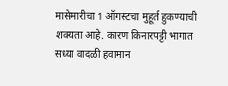मासेमारीचा 1 ऑगस्टचा मुहूर्त हुकण्याची शक्यता आहे. कारण किनारपट्टी भागात सध्या वादळी हवामान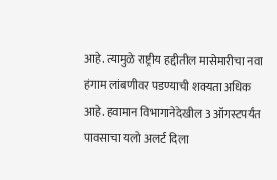आहे. त्यामुळे राष्ट्रीय हद्दीतील मासेमारीचा नवा हंगाम लांबणीवर पडण्याची शक्यता अधिक आहे. हवामान विभागानेदेखील 3 ऑगस्टपर्यंत पावसाचा यलो अलर्ट दिला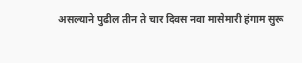असल्याने पुढील तीन ते चार दिवस नवा मासेमारी हंगाम सुरू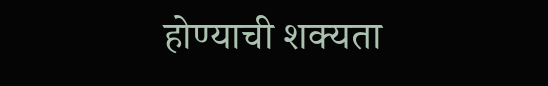होण्याची शक्यता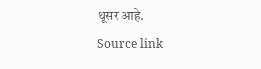धूसर आहे.
Source link